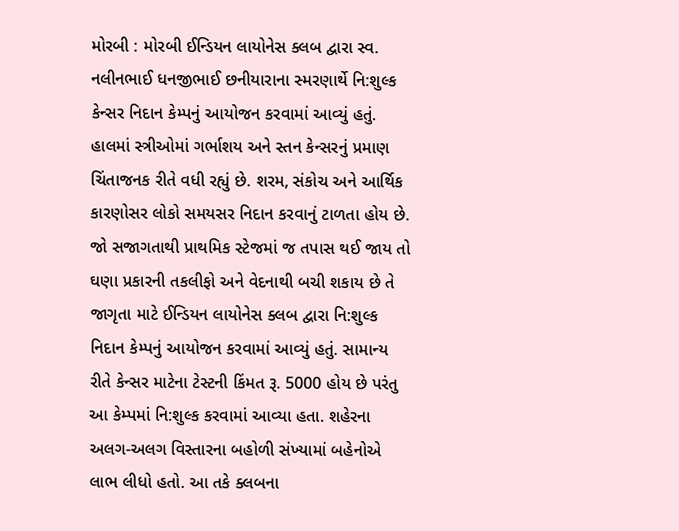મોરબી : મોરબી ઈન્ડિયન લાયોનેસ ક્લબ દ્વારા સ્વ. નલીનભાઈ ધનજીભાઈ છનીયારાના સ્મરણાર્થે નિ:શુલ્ક કેન્સર નિદાન કેમ્પનું આયોજન કરવામાં આવ્યું હતું. હાલમાં સ્ત્રીઓમાં ગર્ભાશય અને સ્તન કેન્સરનું પ્રમાણ ચિંતાજનક રીતે વધી રહ્યું છે. શરમ, સંકોચ અને આર્થિક કારણોસર લોકો સમયસર નિદાન કરવાનું ટાળતા હોય છે. જો સજાગતાથી પ્રાથમિક સ્ટેજમાં જ તપાસ થઈ જાય તો ઘણા પ્રકારની તકલીફો અને વેદનાથી બચી શકાય છે તે જાગૃતા માટે ઈન્ડિયન લાયોનેસ ક્લબ દ્વારા નિ:શુલ્ક નિદાન કેમ્પનું આયોજન કરવામાં આવ્યું હતું. સામાન્ય રીતે કેન્સર માટેના ટેસ્ટની કિંમત રૂ. 5000 હોય છે પરંતુ આ કેમ્પમાં નિ:શુલ્ક કરવામાં આવ્યા હતા. શહેરના અલગ-અલગ વિસ્તારના બહોળી સંખ્યામાં બહેનોએ લાભ લીધો હતો. આ તકે ક્લબના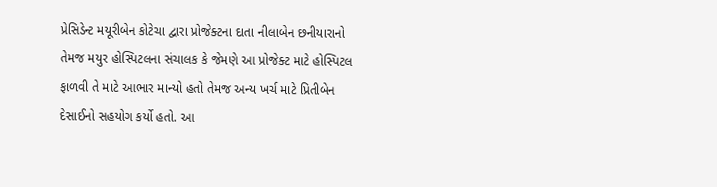પ્રેસિડેન્ટ મયૂરીબેન કોટેચા દ્વારા પ્રોજેક્ટના દાતા નીલાબેન છનીયારાનો તેમજ મયુર હોસ્પિટલના સંચાલક કે જેમણે આ પ્રોજેક્ટ માટે હોસ્પિટલ ફાળવી તે માટે આભાર માન્યો હતો તેમજ અન્ય ખર્ચ માટે પ્રિતીબેન દેસાઈનો સહયોગ કર્યો હતો. આ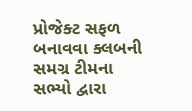પ્રોજેક્ટ સફળ બનાવવા ક્લબની સમગ્ર ટીમના સભ્યો દ્વારા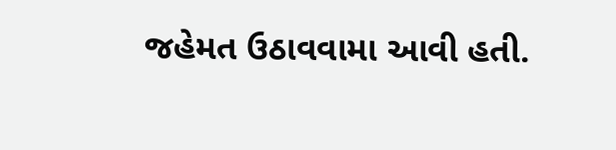જહેમત ઉઠાવવામા આવી હતી.